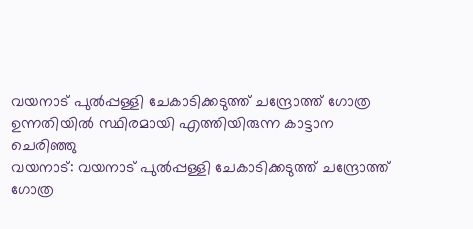വയനാട് പുൽപ്പള്ളി ചേകാടിക്കടുത്ത് ചന്ദ്രോത്ത് ഗോത്ര ഉന്നതിയിൽ സ്ഥിരമായി എത്തിയിരുന്ന കാട്ടാന ചെരിഞ്ഞു
വയനാട്: വയനാട് പുൽപ്പള്ളി ചേകാടിക്കടുത്ത് ചന്ദ്രോത്ത് ഗോത്ര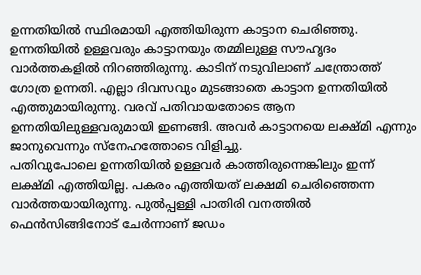ഉന്നതിയിൽ സ്ഥിരമായി എത്തിയിരുന്ന കാട്ടാന ചെരിഞ്ഞു. ഉന്നതിയിൽ ഉള്ളവരും കാട്ടാനയും തമ്മിലുള്ള സൗഹൃദം വാർത്തകളിൽ നിറഞ്ഞിരുന്നു. കാടിന് നടുവിലാണ് ചന്ത്രോത്ത് ഗോത്ര ഉന്നതി. എല്ലാ ദിവസവും മുടങ്ങാതെ കാട്ടാന ഉന്നതിയിൽ എത്തുമായിരുന്നു. വരവ് പതിവായതോടെ ആന ഉന്നതിയിലുള്ളവരുമായി ഇണങ്ങി. അവർ കാട്ടാനയെ ലക്ഷ്മി എന്നും ജാനുവെന്നും സ്നേഹത്തോടെ വിളിച്ചു.
പതിവുപോലെ ഉന്നതിയിൽ ഉള്ളവർ കാത്തിരുന്നെങ്കിലും ഇന്ന് ലക്ഷ്മി എത്തിയില്ല. പകരം എത്തിയത് ലക്ഷമി ചെരിഞ്ഞെന്ന വാർത്തയായിരുന്നു. പുൽപ്പള്ളി പാതിരി വനത്തിൽ ഫെൻസിങ്ങിനോട് ചേർന്നാണ് ജഡം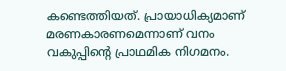കണ്ടെത്തിയത്. പ്രായാധിക്യമാണ് മരണകാരണമെന്നാണ് വനം വകുപ്പിന്റെ പ്രാഥമിക നിഗമനം.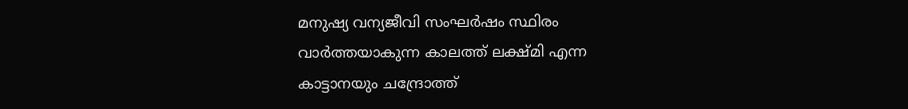മനുഷ്യ വന്യജീവി സംഘർഷം സ്ഥിരം വാർത്തയാകുന്ന കാലത്ത് ലക്ഷ്മി എന്ന കാട്ടാനയും ചന്ദ്രോത്ത്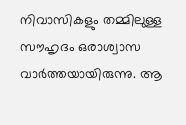നിവാസികളും തമ്മിലുള്ള സൗഹൃദം ഒരാശ്വാസ വാർത്തയായിരുന്നു. ആ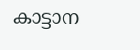കാട്ടാന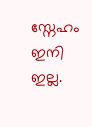സ്നേഹം ഇനി ഇല്ല.